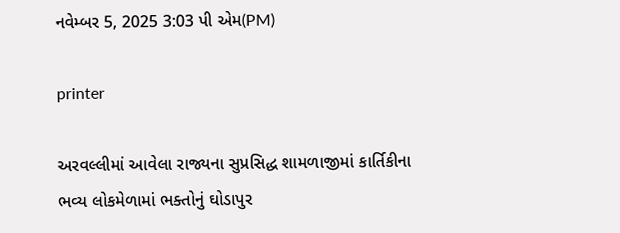નવેમ્બર 5, 2025 3:03 પી એમ(PM)

printer

અરવલ્લીમાં આવેલા રાજ્યના સુપ્રસિદ્ધ શામળાજીમાં કાર્તિકીના ભવ્ય લોકમેળામાં ભક્તોનું ઘોડાપુર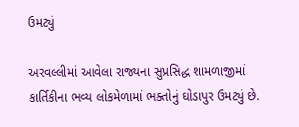ઉમટ્યું

અરવલ્લીમાં આવેલા રાજ્યના સુપ્રસિદ્ધ શામળાજીમાં કાર્તિકીના ભવ્ય લોકમેળામાં ભક્તોનું ઘોડાપુર ઉમટ્યું છે.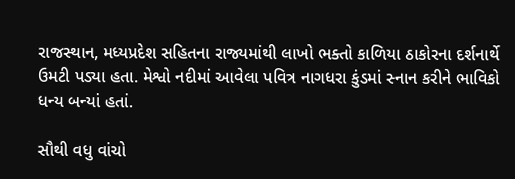રાજસ્થાન, મધ્યપ્રદેશ સહિતના રાજ્યમાંથી લાખો ભક્તો કાળિયા ઠાકોરના દર્શનાર્થે ઉમટી પડ્યા હતા. મેશ્વો નદીમાં આવેલા પવિત્ર નાગધરા કુંડમાં સ્નાન કરીને ભાવિકો ધન્ય બન્યાં હતાં.

સૌથી વધુ વાંચો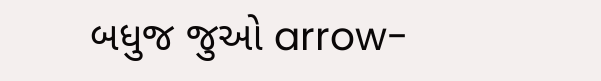બધુજ જુઓ arrow-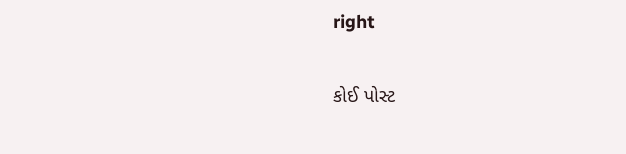right

કોઈ પોસ્ટ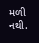મળી નથી.